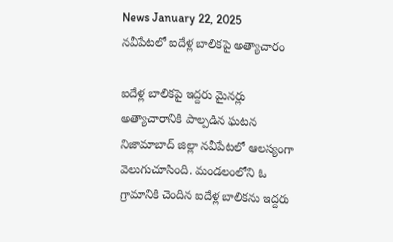News January 22, 2025
నవీపేటలో ఐదేళ్ల బాలికపై అత్యాచారం

ఐదేళ్ల బాలికపై ఇద్దరు మైనర్లు అత్యాచారానికి పాల్పడిన ఘటన నిజామాబాద్ జిల్లా నవీపేటలో ఆలస్యంగా వెలుగుచూసింది. మండలంలోని ఓ గ్రామానికి చెందిన ఐదేళ్ల బాలికను ఇద్దరు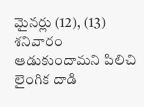మైనర్లు (12), (13) శనివారం ఆడుకుందామని పిలిచి లైంగిక దాడి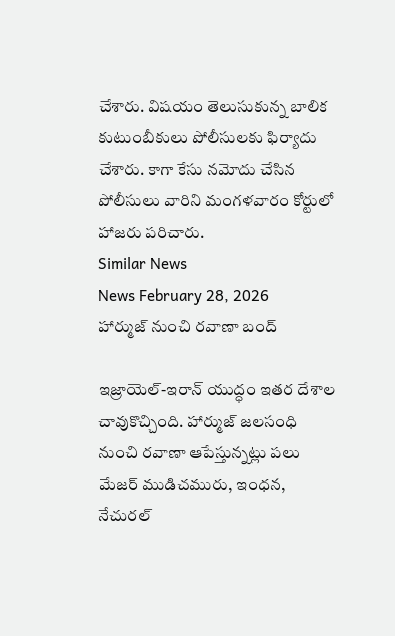చేశారు. విషయం తెలుసుకున్న బాలిక కుటుంబీకులు పోలీసులకు ఫిర్యాదు చేశారు. కాగా కేసు నమోదు చేసిన పోలీసులు వారిని మంగళవారం కోర్టులో హాజరు పరిచారు.
Similar News
News February 28, 2026
హార్ముజ్ నుంచి రవాణా బంద్

ఇజ్రాయెల్-ఇరాన్ యుద్ధం ఇతర దేశాల చావుకొచ్చింది. హార్ముజ్ జలసంధి నుంచి రవాణా ఆపేస్తున్నట్లు పలు మేజర్ ముడిచమురు, ఇంధన, నేచురల్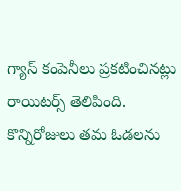గ్యాస్ కంపెనీలు ప్రకటించినట్లు రాయిటర్స్ తెలిపింది. కొన్నిరోజులు తమ ఓడలను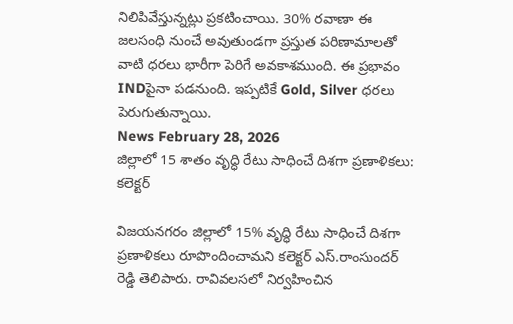నిలిపివేస్తున్నట్లు ప్రకటించాయి. 30% రవాణా ఈ జలసంధి నుంచే అవుతుండగా ప్రస్తుత పరిణామాలతో వాటి ధరలు భారీగా పెరిగే అవకాశముంది. ఈ ప్రభావం INDపైనా పడనుంది. ఇప్పటికే Gold, Silver ధరలు పెరుగుతున్నాయి.
News February 28, 2026
జిల్లాలో 15 శాతం వృద్ధి రేటు సాధించే దిశగా ప్రణాళికలు: కలెక్టర్

విజయనగరం జిల్లాలో 15% వృద్ధి రేటు సాధించే దిశగా ప్రణాళికలు రూపొందించామని కలెక్టర్ ఎస్.రాంసుందర్ రెడ్డి తెలిపారు. రావివలసలో నిర్వహించిన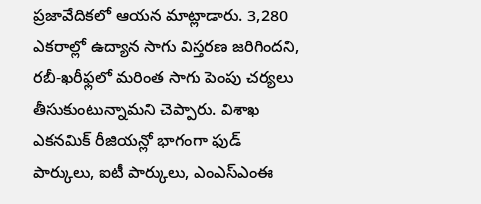ప్రజావేదికలో ఆయన మాట్లాడారు. 3,280 ఎకరాల్లో ఉద్యాన సాగు విస్తరణ జరిగిందని, రబీ-ఖరీఫ్లలో మరింత సాగు పెంపు చర్యలు తీసుకుంటున్నామని చెప్పారు. విశాఖ ఎకనమిక్ రీజియన్లో భాగంగా ఫుడ్ పార్కులు, ఐటీ పార్కులు, ఎంఎస్ఎంఈ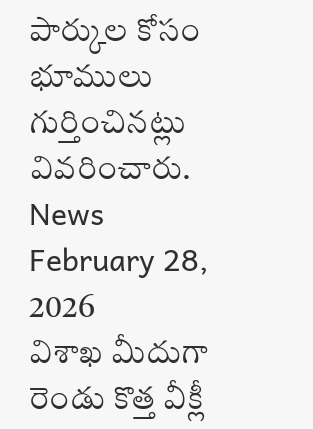పార్కుల కోసం భూములు గుర్తించినట్లు వివరించారు.
News February 28, 2026
విశాఖ మీదుగా రెండు కొత్త వీక్లీ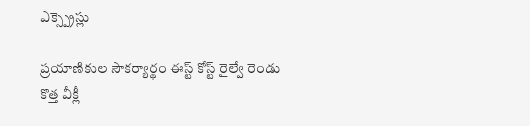ఎక్స్ప్రెస్లు

ప్రయాణికుల సౌకర్యార్థం ఈస్ట్ కోస్ట్ రైల్వే రెండు కొత్త వీక్లీ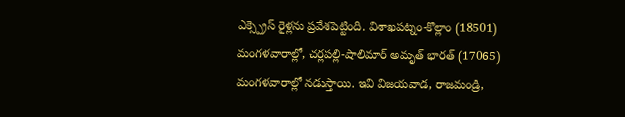ఎక్స్ప్రెస్ రైళ్లను ప్రవేశపెట్టింది. విశాఖపట్నం-కొల్లాం (18501) మంగళవారాల్లో, చర్లపల్లి-షాలిమార్ అమృత్ భారత్ (17065) మంగళవారాల్లో నడుస్తాయి. ఇవి విజయవాడ, రాజమండ్రి,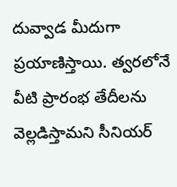దువ్వాడ మీదుగా ప్రయాణిస్తాయి. త్వరలోనే వీటి ప్రారంభ తేదీలను వెల్లడిస్తామని సీనియర్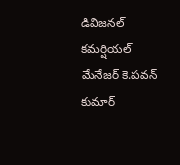డివిజనల్ కమర్షియల్ మేనేజర్ కె.పవన్ కుమార్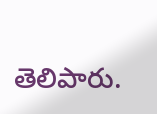తెలిపారు.